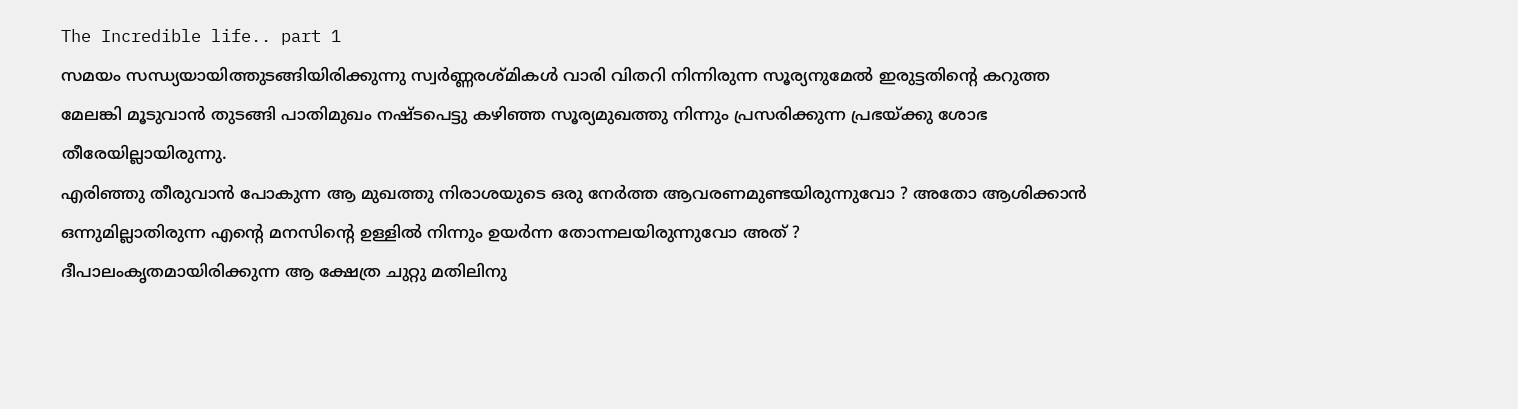The Incredible life.. part 1
സമയം സന്ധ്യയായിത്തുടങ്ങിയിരിക്കുന്നു സ്വർണ്ണരശ്മികൾ വാരി വിതറി നിന്നിരുന്ന സൂര്യനുമേൽ ഇരുട്ടതിന്റെ കറുത്ത മേലങ്കി മൂടുവാൻ തുടങ്ങി പാതിമുഖം നഷ്ടപെട്ടു കഴിഞ്ഞ സൂര്യമുഖത്തു നിന്നും പ്രസരിക്കുന്ന പ്രഭയ്ക്കു ശോഭ തീരേയില്ലായിരുന്നു.
എരിഞ്ഞു തീരുവാൻ പോകുന്ന ആ മുഖത്തു നിരാശയുടെ ഒരു നേർത്ത ആവരണമുണ്ടയിരുന്നുവോ ? അതോ ആശിക്കാൻ ഒന്നുമില്ലാതിരുന്ന എന്റെ മനസിന്റെ ഉള്ളിൽ നിന്നും ഉയർന്ന തോന്നലയിരുന്നുവോ അത് ?
ദീപാലംകൃതമായിരിക്കുന്ന ആ ക്ഷേത്ര ചുറ്റു മതിലിനു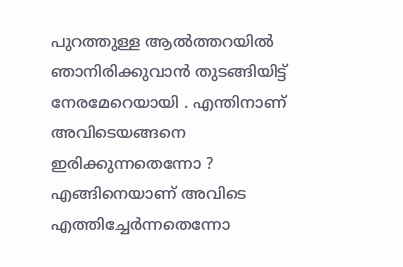പുറത്തുള്ള ആൽത്തറയിൽ ഞാനിരിക്കുവാൻ തുടങ്ങിയിട്ട് നേരമേറെയായി . എന്തിനാണ് അവിടെയങ്ങനെ ഇരിക്കുന്നതെന്നോ ? എങ്ങിനെയാണ് അവിടെ എത്തിച്ചേർന്നതെന്നോ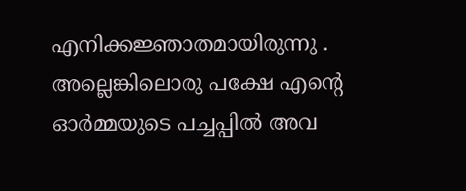എനിക്കജ്ഞാതമായിരുന്നു . അല്ലെങ്കിലൊരു പക്ഷേ എന്റെ ഓർമ്മയുടെ പച്ചപ്പിൽ അവ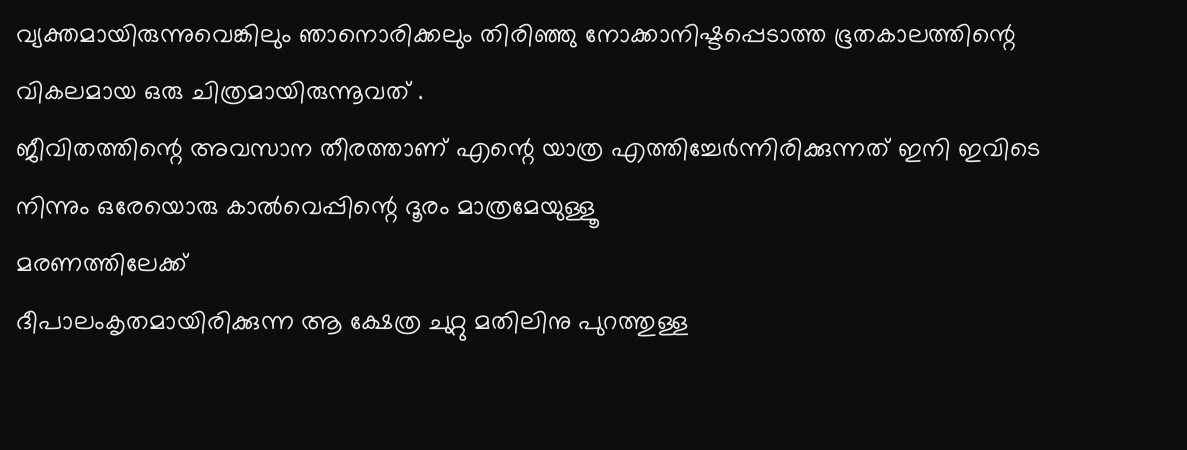വ്യക്തമായിരുന്നുവെങ്കിലും ഞാനൊരിക്കലും തിരിഞ്ഞു നോക്കാനിഷ്ടപ്പെടാത്ത ഭൂതകാലത്തിന്റെ വികലമായ ഒരു ചിത്രമായിരുന്നൂവത് .
ജീവിതത്തിന്റെ അവസാന തീരത്താണ് എന്റെ യാത്ര എത്തിച്ചേർന്നിരിക്കുന്നത് ഇനി ഇവിടെ നിന്നും ഒരേയൊരു കാൽവെപ്പിന്റെ ദൂരം മാത്രമേയുള്ളൂ
മരണത്തിലേക്ക്
ദീപാലംകൃതമായിരിക്കുന്ന ആ ക്ഷേത്ര ചുറ്റു മതിലിനു പുറത്തുള്ള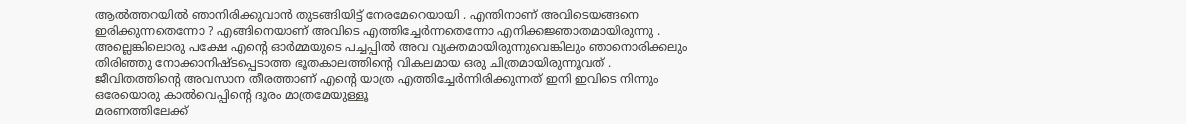ആൽത്തറയിൽ ഞാനിരിക്കുവാൻ തുടങ്ങിയിട്ട് നേരമേറെയായി . എന്തിനാണ് അവിടെയങ്ങനെ ഇരിക്കുന്നതെന്നോ ? എങ്ങിനെയാണ് അവിടെ എത്തിച്ചേർന്നതെന്നോ എനിക്കജ്ഞാതമായിരുന്നു . അല്ലെങ്കിലൊരു പക്ഷേ എന്റെ ഓർമ്മയുടെ പച്ചപ്പിൽ അവ വ്യക്തമായിരുന്നുവെങ്കിലും ഞാനൊരിക്കലും തിരിഞ്ഞു നോക്കാനിഷ്ടപ്പെടാത്ത ഭൂതകാലത്തിന്റെ വികലമായ ഒരു ചിത്രമായിരുന്നൂവത് .
ജീവിതത്തിന്റെ അവസാന തീരത്താണ് എന്റെ യാത്ര എത്തിച്ചേർന്നിരിക്കുന്നത് ഇനി ഇവിടെ നിന്നും ഒരേയൊരു കാൽവെപ്പിന്റെ ദൂരം മാത്രമേയുള്ളൂ
മരണത്തിലേക്ക്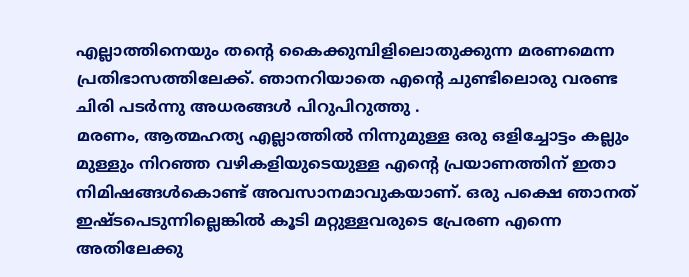എല്ലാത്തിനെയും തന്റെ കൈക്കുമ്പിളിലൊതുക്കുന്ന മരണമെന്ന പ്രതിഭാസത്തിലേക്ക്. ഞാനറിയാതെ എന്റെ ചുണ്ടിലൊരു വരണ്ട ചിരി പടർന്നു അധരങ്ങൾ പിറുപിറുത്തു .
മരണം, ആത്മഹത്യ എല്ലാത്തിൽ നിന്നുമുള്ള ഒരു ഒളിച്ചോട്ടം കല്ലും മുള്ളും നിറഞ്ഞ വഴികളിയുടെയുള്ള എന്റെ പ്രയാണത്തിന് ഇതാ നിമിഷങ്ങൾകൊണ്ട് അവസാനമാവുകയാണ്. ഒരു പക്ഷെ ഞാനത് ഇഷ്ടപെടുന്നില്ലെങ്കിൽ കൂടി മറ്റുള്ളവരുടെ പ്രേരണ എന്നെ അതിലേക്കു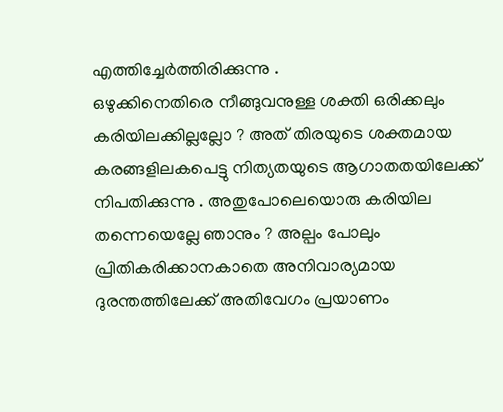എത്തിച്ചേർത്തിരിക്കുന്നു .
ഒഴുക്കിനെതിരെ നീങ്ങുവനുള്ള ശക്തി ഒരിക്കലും കരിയിലക്കില്ലല്ലോ ? അത് തിരയുടെ ശക്തമായ കരങ്ങളിലകപെട്ടു നിത്യതയുടെ ആഗാതതയിലേക്ക് നിപതിക്കുന്നു . അതുപോലെയൊരു കരിയില തന്നെയെല്ലേ ഞാനും ? അല്പം പോലും പ്രിതികരിക്കാനകാതെ അനിവാര്യമായ ദുരന്തത്തിലേക്ക് അതിവേഗം പ്രയാണം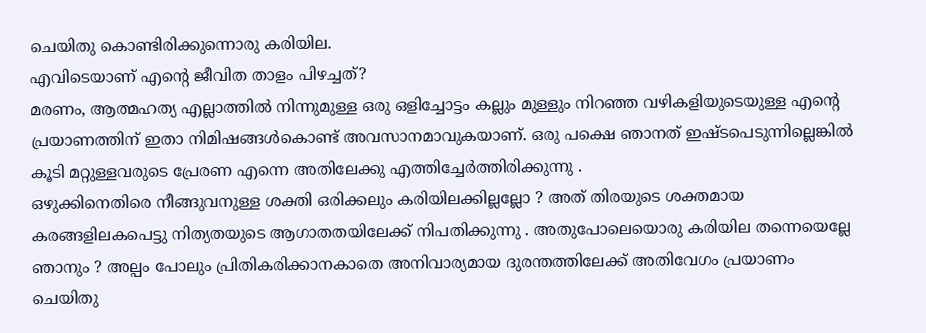ചെയിതു കൊണ്ടിരിക്കുന്നൊരു കരിയില.
എവിടെയാണ് എന്റെ ജീവിത താളം പിഴച്ചത്?
മരണം, ആത്മഹത്യ എല്ലാത്തിൽ നിന്നുമുള്ള ഒരു ഒളിച്ചോട്ടം കല്ലും മുള്ളും നിറഞ്ഞ വഴികളിയുടെയുള്ള എന്റെ പ്രയാണത്തിന് ഇതാ നിമിഷങ്ങൾകൊണ്ട് അവസാനമാവുകയാണ്. ഒരു പക്ഷെ ഞാനത് ഇഷ്ടപെടുന്നില്ലെങ്കിൽ കൂടി മറ്റുള്ളവരുടെ പ്രേരണ എന്നെ അതിലേക്കു എത്തിച്ചേർത്തിരിക്കുന്നു .
ഒഴുക്കിനെതിരെ നീങ്ങുവനുള്ള ശക്തി ഒരിക്കലും കരിയിലക്കില്ലല്ലോ ? അത് തിരയുടെ ശക്തമായ കരങ്ങളിലകപെട്ടു നിത്യതയുടെ ആഗാതതയിലേക്ക് നിപതിക്കുന്നു . അതുപോലെയൊരു കരിയില തന്നെയെല്ലേ ഞാനും ? അല്പം പോലും പ്രിതികരിക്കാനകാതെ അനിവാര്യമായ ദുരന്തത്തിലേക്ക് അതിവേഗം പ്രയാണം ചെയിതു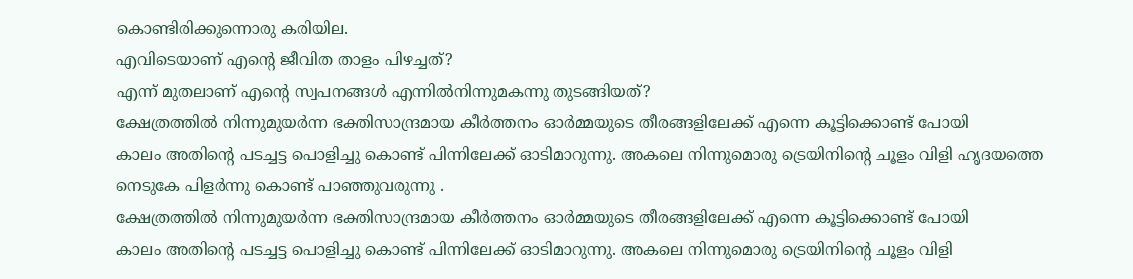കൊണ്ടിരിക്കുന്നൊരു കരിയില.
എവിടെയാണ് എന്റെ ജീവിത താളം പിഴച്ചത്?
എന്ന് മുതലാണ് എന്റെ സ്വപനങ്ങൾ എന്നിൽനിന്നുമകന്നു തുടങ്ങിയത്?
ക്ഷേത്രത്തിൽ നിന്നുമുയർന്ന ഭക്തിസാന്ദ്രമായ കീർത്തനം ഓർമ്മയുടെ തീരങ്ങളിലേക്ക് എന്നെ കൂട്ടിക്കൊണ്ട് പോയി
കാലം അതിന്റെ പടച്ചട്ട പൊളിച്ചു കൊണ്ട് പിന്നിലേക്ക് ഓടിമാറുന്നു. അകലെ നിന്നുമൊരു ട്രെയിനിന്റെ ചൂളം വിളി ഹൃദയത്തെ നെടുകേ പിളർന്നു കൊണ്ട് പാഞ്ഞുവരുന്നു .
ക്ഷേത്രത്തിൽ നിന്നുമുയർന്ന ഭക്തിസാന്ദ്രമായ കീർത്തനം ഓർമ്മയുടെ തീരങ്ങളിലേക്ക് എന്നെ കൂട്ടിക്കൊണ്ട് പോയി
കാലം അതിന്റെ പടച്ചട്ട പൊളിച്ചു കൊണ്ട് പിന്നിലേക്ക് ഓടിമാറുന്നു. അകലെ നിന്നുമൊരു ട്രെയിനിന്റെ ചൂളം വിളി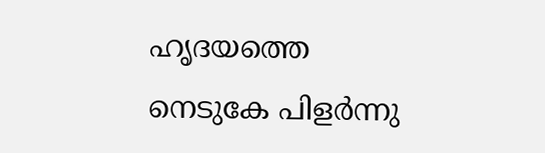ഹൃദയത്തെ നെടുകേ പിളർന്നു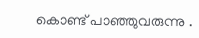കൊണ്ട് പാഞ്ഞുവരുന്നു .